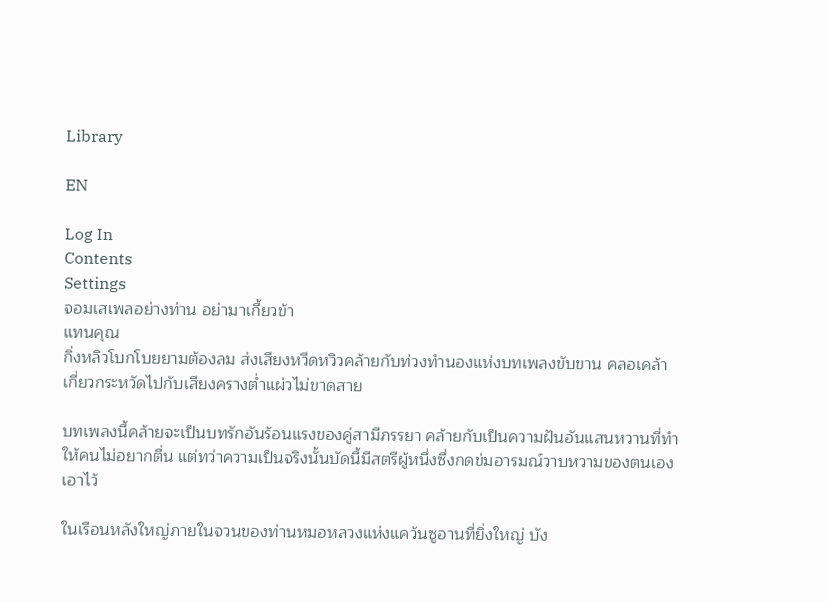Library

EN

Log In
Contents
Settings
จอมเสเพลอย่างท่าน อย่ามาเกี้ยวข้า
แทนคุณ
กิ่งหลิวโบกโบยยามต้องลม ส่งเสียงหวีดหวิวคล้ายกับท่วงทำนองแห่งบทเพลงขับขาน คลอเคล้าเกี่ยวกระหวัดไปกับเสียงครางต่ำแผ่วไม่ขาดสาย

บทเพลงนี้คล้ายจะเป็นบทรักอันร้อนแรงของคู่สามีภรรยา คล้ายกับเป็นความฝันอันแสนหวานที่ทำให้คนไม่อยากตื่น แต่ทว่าความเป็นจริงนั้นบัดนี้มีสตรีผู้หนึ่งซึ่งกดข่มอารมณ์วาบหวามของตนเองเอาไว้

ในเรือนหลังใหญ่ภายในจวนของท่านหมอหลวงแห่งแคว้นซูอานที่ยิ่งใหญ่ บัง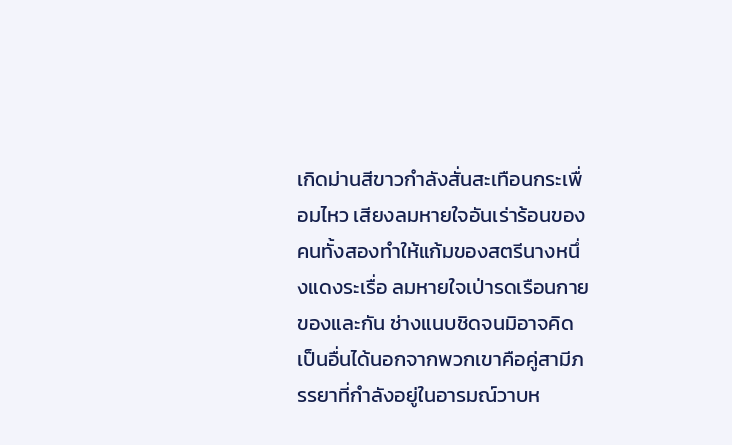เกิดม่านสีขาวกำลังสั่นสะเทือนกระเพื่อมไหว เสียงลมหายใจอันเร่าร้อนของคนทั้งสองทำให้แก้มของสตรีนางหนึ่งแดงระเรื่อ ลมหายใจเป่ารดเรือนกายของและกัน ช่างแนบชิดจนมิอาจคิดเป็นอื่นได้นอกจากพวกเขาคือคู่สามีภรรยาที่กำลังอยู่ในอารมณ์วาบห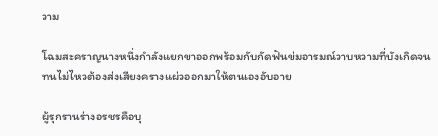วาม

โฉมสะคราญนางหนึ่งกำลังแยกขาออกพร้อมกับกัดฟันข่มอารมณ์วาบหวามที่บังเกิดจนทนไม่ไหวต้องส่งเสียงครางแผ่วออกมาให้ตนเองอับอาย

ผู้รุกรานร่างอรชรคือบุ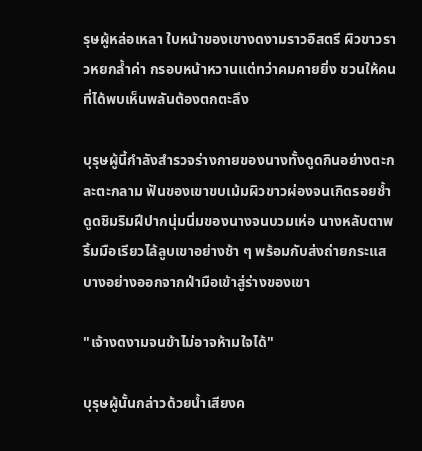รุษผู้หล่อเหลา ใบหน้าของเขางดงามราวอิสตรี ผิวขาวราวหยกล้ำค่า กรอบหน้าหวานแต่ทว่าคมคายยิ่ง ชวนให้คนที่ได้พบเห็นพลันต้องตกตะลึง

บุรุษผู้นี้กำลังสำรวจร่างกายของนางทั้งดูดกินอย่างตะกละตะกลาม ฟันของเขาขบเม้มผิวขาวผ่องจนเกิดรอยช้ำ ดูดชิมริมฝีปากนุ่มนิ่มของนางจนบวมเห่อ นางหลับตาพริ้มมือเรียวไล้ลูบเขาอย่างช้า ๆ พร้อมกับส่งถ่ายกระแสบางอย่างออกจากฝ่ามือเข้าสู่ร่างของเขา

"เจ้างดงามจนข้าไม่อาจห้ามใจได้"

บุรุษผู้นั้นกล่าวด้วยน้ำเสียงค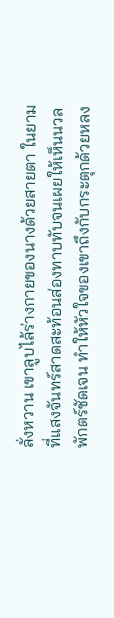ลั่งหวาน เขาลูบไล้ร่างกายของนางด้วยสายตา ในยามที่แสงจันทร์สาดสะท้อนส่องทาบทับจนเผยให้เห็นนวลพักตร์ชัดเจน ทำให้หัวใจของเขาถึงกับกระตุกด้วยหลง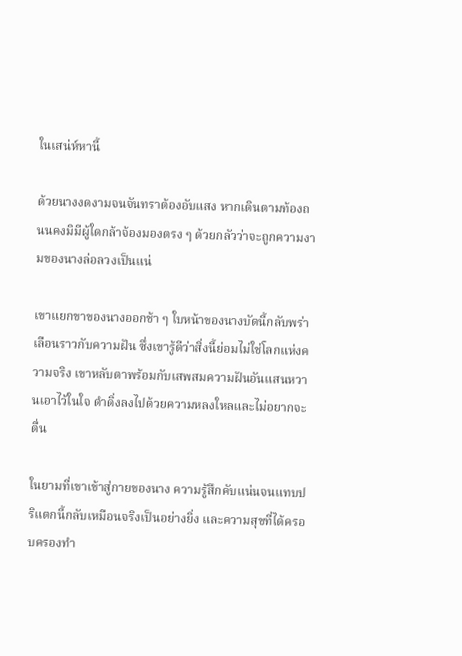ในเสน่ห์หานี้

ด้วยนางงดงามจนจันทราต้องอับแสง หากเดินตามท้องถนนคงมิมีผู้ใดกล้าจ้องมองตรง ๆ ด้วยกลัวว่าจะถูกความงามของนางล่อลวงเป็นแน่

เขาแยกขาของนางออกช้า ๆ ใบหน้าของนางบัดนี้กลับพร่าเลือนราวกับความฝัน ซึ่งเขารู้ดีว่าสิ่งนี้ย่อมไม่ใช่โลกแห่งความจริง เขาหลับตาพร้อมกับเสพสมความฝันอันแสนหวานเอาไว้ในใจ ดำดิ่งลงไปด้วยความหลงใหลและไม่อยากจะตื่น

ในยามที่เขาเข้าสู่กายของนาง ความรู้สึกคับแน่นจนแทบปริแตกนี้กลับเหมือนจริงเป็นอย่างยิ่ง และความสุขที่ได้ครอบครองทำ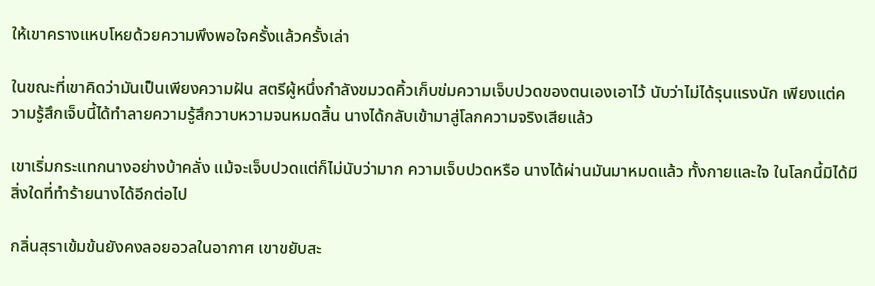ให้เขาครางแหบโหยด้วยความพึงพอใจครั้งแล้วครั้งเล่า

ในขณะที่เขาคิดว่ามันเป็นเพียงความฝัน สตรีผู้หนึ่งกำลังขมวดคิ้วเก็บข่มความเจ็บปวดของตนเองเอาไว้ นับว่าไม่ได้รุนแรงนัก เพียงแต่ความรู้สึกเจ็บนี้ได้ทำลายความรู้สึกวาบหวามจนหมดสิ้น นางได้กลับเข้ามาสู่โลกความจริงเสียแล้ว

เขาเริ่มกระแทกนางอย่างบ้าคลั่ง แม้จะเจ็บปวดแต่ก็ไม่นับว่ามาก ความเจ็บปวดหรือ นางได้ผ่านมันมาหมดแล้ว ทั้งกายและใจ ในโลกนี้มิได้มีสิ่งใดที่ทำร้ายนางได้อีกต่อไป

กลิ่นสุราเข้มข้นยังคงลอยอวลในอากาศ เขาขยับสะ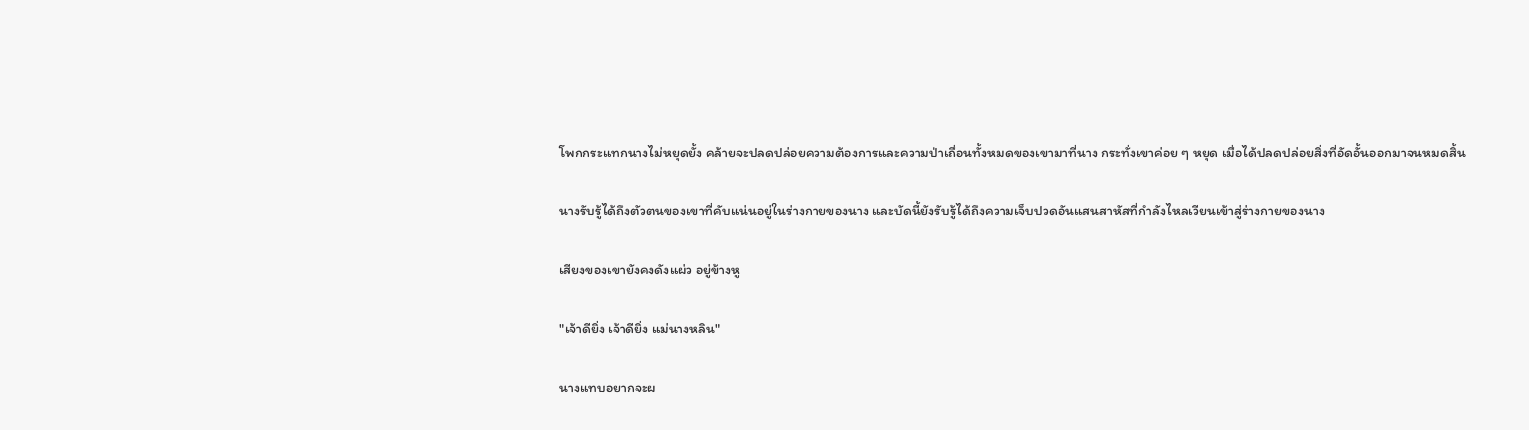โพกกระแทกนางไม่หยุดยั้ง คล้ายจะปลดปล่อยความต้องการและความป่าเถื่อนทั้งหมดของเขามาที่นาง กระทั่งเขาค่อย ๆ หยุด เมื่อได้ปลดปล่อยสิ่งที่อัดอั้นออกมาจนหมดสิ้น

นางรับรู้ได้ถึงตัวตนของเขาที่คับแน่นอยู่ในร่างกายของนาง และบัดนี้ยังรับรู้ได้ถึงความเจ็บปวดอันแสนสาหัสที่กำลังไหลเวียนเข้าสู่ร่างกายของนาง

เสียงของเขายังคงดังแผ่ว อยู่ข้างหู

"เจ้าดียิ่ง เจ้าดียิ่ง แม่นางหลิน"

นางแทบอยากจะผ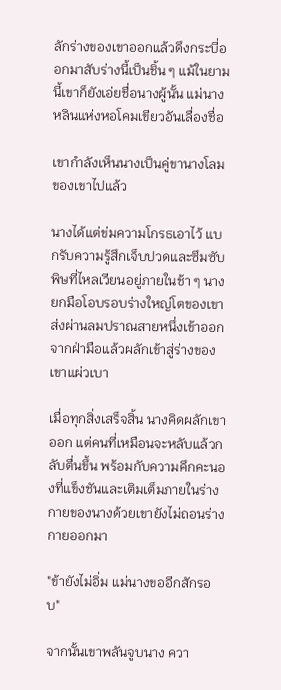ลักร่างของเขาออกแล้วดึงกระบี่ออกมาสับร่างนี้เป็นชิ้น ๆ แม้ในยามนี้เขาก็ยังเอ่ยชื่อนางผู้นั้น แม่นางหลินแห่งหอโคมเขียวอันเลื่องชื่อ

เขากำลังเห็นนางเป็นคู่ขานางโลมของเขาไปแล้ว

นางได้แต่ข่มความโกรธเอาไว้ แบกรับความรู้สึกเจ็บปวดและซึมซับพิษที่ไหลเวียนอยู่ภายในช้า ๆ นางยกมือโอบรอบร่างใหญ่โตของเขา ส่งผ่านลมปราณสายหนึ่งเข้าออกจากฝ่ามือแล้วผลักเข้าสู่ร่างของเขาแผ่วเบา

เมื่อทุกสิ่งเสร็จสิ้น นางคิดผลักเขาออก แต่คนที่เหมือนจะหลับแล้วกลับตื่นขึ้น พร้อมกับความคึกคะนองที่แข็งชันและเติมเต็มภายในร่างกายของนางด้วยเขายังไม่ถอนร่างกายออกมา

"ข้ายังไม่อิ่ม แม่นางขออีกสักรอบ"

จากนั้นเขาพลันจูบนาง ควา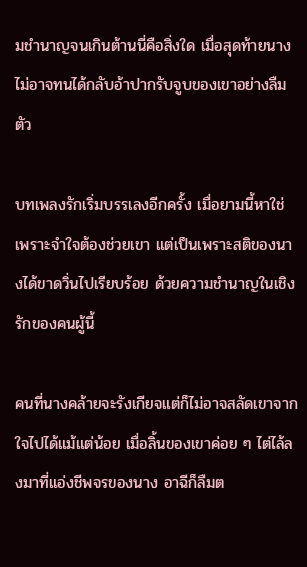มชำนาญจนเกินต้านนี่คือสิ่งใด เมื่อสุดท้ายนางไม่อาจทนได้กลับอ้าปากรับจูบของเขาอย่างลืมตัว

บทเพลงรักเริ่มบรรเลงอีกครั้ง เมื่อยามนี้หาใช่เพราะจำใจต้องช่วยเขา แต่เป็นเพราะสติของนางได้ขาดวิ่นไปเรียบร้อย ด้วยความชำนาญในเชิงรักของคนผู้นี้

คนที่นางคล้ายจะรังเกียจแต่ก็ไม่อาจสลัดเขาจากใจไปได้แม้แต่น้อย เมื่อลิ้นของเขาค่อย ๆ ไต่ไล้ลงมาที่แอ่งชีพจรของนาง อาฉีก็ลืมต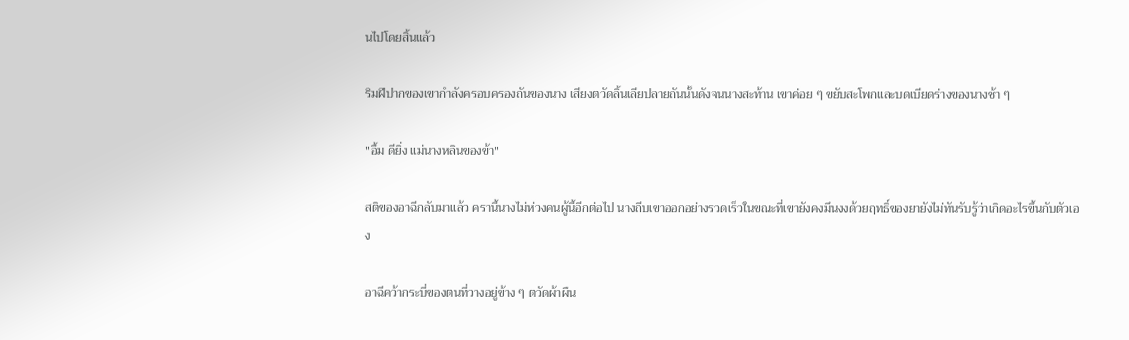นไปโดยสิ้นแล้ว

ริมฝีปากของเขากำลังครอบครองถันของนาง เสียงตวัดลิ้นเลียปลายถันนั้นดังจนนางสะท้าน เขาค่อย ๆ ขยับสะโพกและบดเบียดร่างของนางช้า ๆ

"อื้ม ดียิ่ง แม่นางหลินของข้า"

สติของอาฉีกลับมาแล้ว ครานี้นางไม่ห่วงคนผู้นี้อีกต่อไป นางถีบเขาออกอย่างรวดเร็วในขณะที่เขายังคงมึนงงด้วยฤทธิ์ของยายังไม่ทันรับรู้ว่าเกิดอะไรขึ้นกับตัวเอง

อาฉีคว้ากระบี่ของตนที่วางอยู่ข้าง ๆ ตวัดผ้าผืน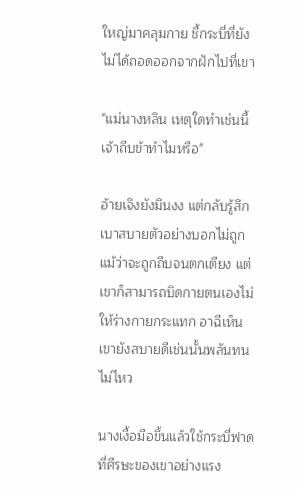ใหญ่มาคลุมกาย ชี้กระบี่ที่ยังไม่ได้ถอดออกจากฝักไปที่เขา

"แม่นางหลิน เหตุใดทำเช่นนี้ เจ้าถีบข้าทำไมหรือ"

อ้ายเจิงยังมึนงง แต่กลับรู้สึกเบาสบายตัวอย่างบอกไม่ถูก แม้ว่าจะถูกถีบจนตกเตียง แต่เขาก็สามารถบิดกายตนเองไม่ให้ร่างกายกระแทก อาฉีเห็นเขายังสบายดีเช่นนั้นพลันทนไม่ไหว

นางเงื้อมือขึ้นแล้วใช้กระบี่ฟาดที่ศีรษะของเขาอย่างแรง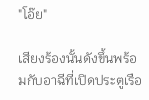"โอ๊ย"

เสียงร้องนั้นดังขึ้นพร้อมกับอาฉีที่เปิดประตูเรือ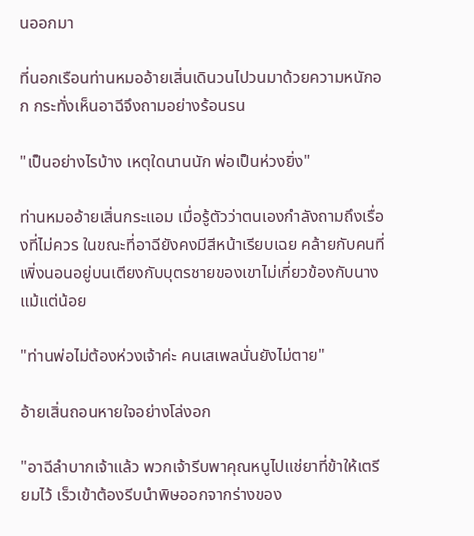นออกมา

ที่นอกเรือนท่านหมออ้ายเสิ่นเดินวนไปวนมาด้วยความหนักอก กระทั่งเห็นอาฉีจึงถามอย่างร้อนรน

"เป็นอย่างไรบ้าง เหตุใดนานนัก พ่อเป็นห่วงยิ่ง"

ท่านหมออ้ายเสิ่นกระแอม เมื่อรู้ตัวว่าตนเองกำลังถามถึงเรื่องที่ไม่ควร ในขณะที่อาฉียังคงมีสีหน้าเรียบเฉย คล้ายกับคนที่เพิ่งนอนอยู่บนเตียงกับบุตรชายของเขาไม่เกี่ยวข้องกับนางแม้แต่น้อย

"ท่านพ่อไม่ต้องห่วงเจ้าค่ะ คนเสเพลนั่นยังไม่ตาย"

อ้ายเสิ่นถอนหายใจอย่างโล่งอก

"อาฉีลำบากเจ้าแล้ว พวกเจ้ารีบพาคุณหนูไปแช่ยาที่ข้าให้เตรียมไว้ เร็วเข้าต้องรีบนำพิษออกจากร่างของ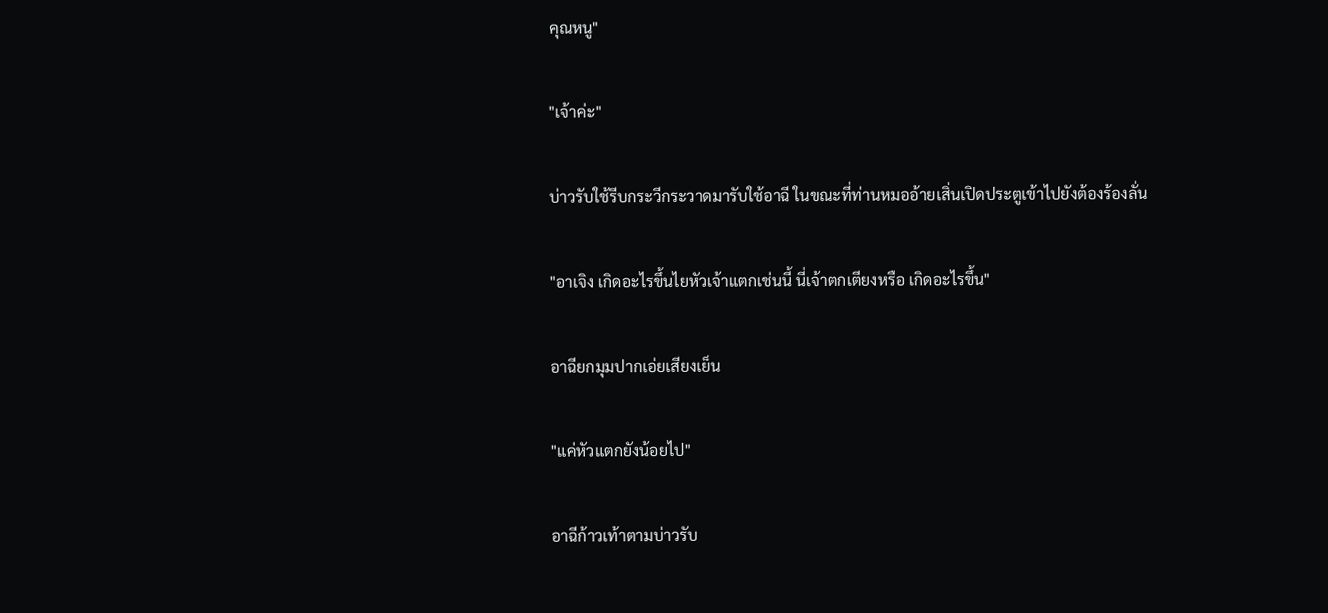คุณหนู"

"เจ้าค่ะ"

บ่าวรับใช้รีบกระวีกระวาดมารับใช้อาฉี ในขณะที่ท่านหมออ้ายเสิ่นเปิดประตูเข้าไปยังต้องร้องลั่น

"อาเจิง เกิดอะไรขึ้นไยหัวเจ้าแตกเช่นนี้ นี่เจ้าตกเตียงหรือ เกิดอะไรขึ้น"

อาฉียกมุมปากเอ่ยเสียงเย็น

"แค่หัวแตกยังน้อยไป"

อาฉีก้าวเท้าตามบ่าวรับ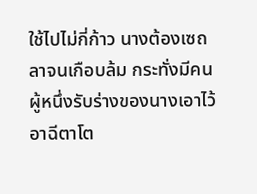ใช้ไปไม่กี่ก้าว นางต้องเซถลาจนเกือบล้ม กระทั่งมีคนผู้หนึ่งรับร่างของนางเอาไว้ อาฉีตาโต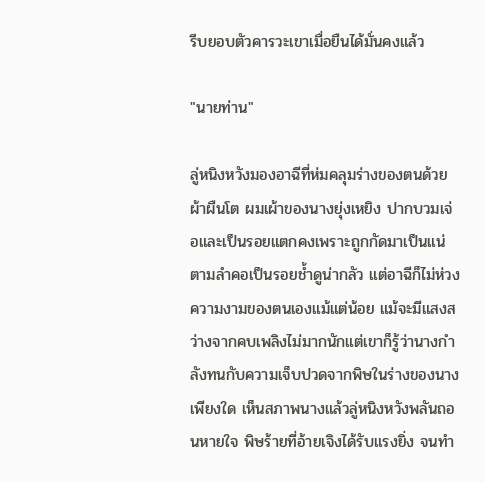รีบยอบตัวคารวะเขาเมื่อยืนได้มั่นคงแล้ว

"นายท่าน"

ลู่หนิงหวังมองอาฉีที่ห่มคลุมร่างของตนด้วยผ้าผืนโต ผมเผ้าของนางยุ่งเหยิง ปากบวมเจ่อและเป็นรอยแตกคงเพราะถูกกัดมาเป็นแน่ ตามลำคอเป็นรอยช้ำดูน่ากลัว แต่อาฉีก็ไม่ห่วงความงามของตนเองแม้แต่น้อย แม้จะมีแสงสว่างจากคบเพลิงไม่มากนักแต่เขาก็รู้ว่านางกำลังทนกับความเจ็บปวดจากพิษในร่างของนางเพียงใด เห็นสภาพนางแล้วลู่หนิงหวังพลันถอนหายใจ พิษร้ายที่อ้ายเจิงได้รับแรงยิ่ง จนทำ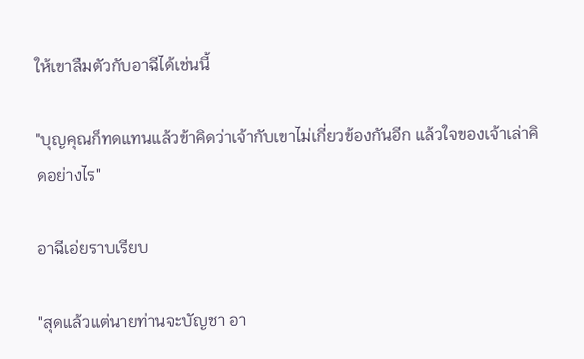ให้เขาลืมตัวกับอาฉีได้เช่นนี้

"บุญคุณก็ทดแทนแล้วข้าคิดว่าเจ้ากับเขาไม่เกี่ยวข้องกันอีก แล้วใจของเจ้าเล่าคิดอย่างไร"

อาฉีเอ่ยราบเรียบ

"สุดแล้วแต่นายท่านจะบัญชา อา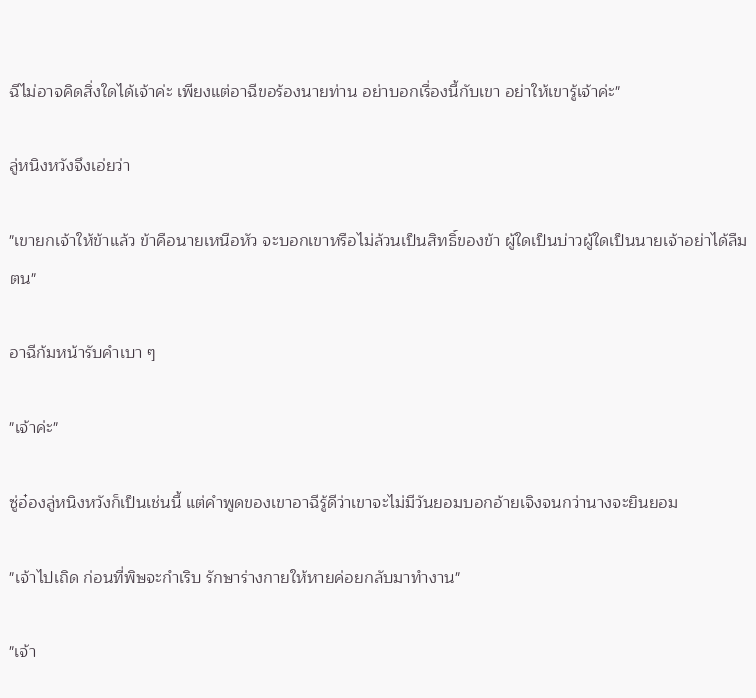ฉีไม่อาจคิดสิ่งใดได้เจ้าค่ะ เพียงแต่อาฉีขอร้องนายท่าน อย่าบอกเรื่องนี้กับเขา อย่าให้เขารู้เจ้าค่ะ"

ลู่หนิงหวังจึงเอ่ยว่า

"เขายกเจ้าให้ข้าแล้ว ข้าคือนายเหนือหัว จะบอกเขาหรือไม่ล้วนเป็นสิทธิ์ของข้า ผู้ใดเป็นบ่าวผู้ใดเป็นนายเจ้าอย่าได้ลืมตน"

อาฉีก้มหน้ารับคำเบา ๆ

"เจ้าค่ะ"

ซู่อ๋องลู่หนิงหวังก็เป็นเช่นนี้ แต่คำพูดของเขาอาฉีรู้ดีว่าเขาจะไม่มีวันยอมบอกอ้ายเจิงจนกว่านางจะยินยอม

"เจ้าไปเถิด ก่อนที่พิษจะกำเริบ รักษาร่างกายให้หายค่อยกลับมาทำงาน"

"เจ้า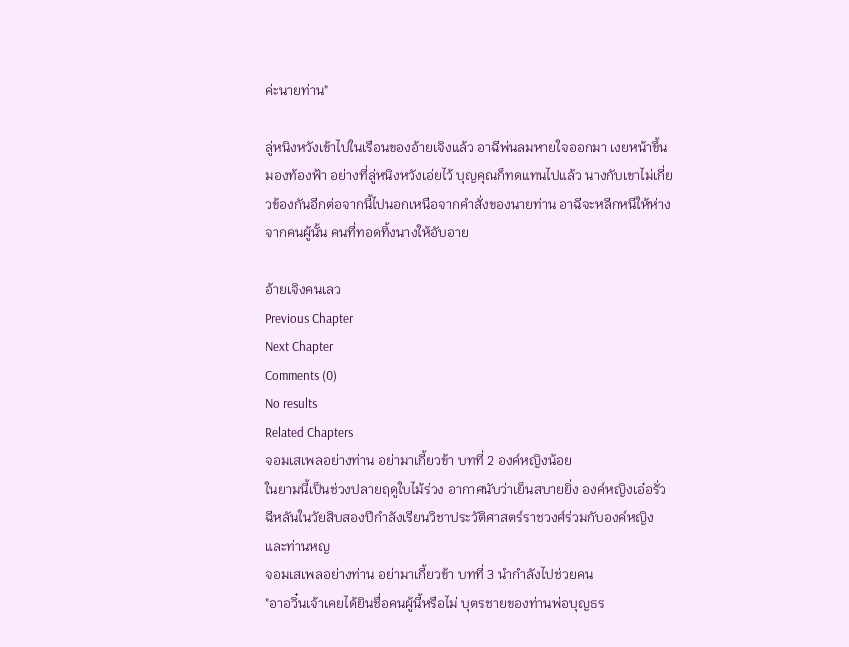ค่ะนายท่าน"

ลู่หนิงหวังเข้าไปในเรือนของอ้ายเจิงแล้ว อาฉีพ่นลมหายใจออกมา เงยหน้าขึ้นมองท้องฟ้า อย่างที่ลู่หนิงหวังเอ่ยไว้ บุญคุณก็ทดแทนไปแล้ว นางกับเขาไม่เกี่ยวข้องกันอีกต่อจากนี้ไปนอกเหนือจากคำสั่งของนายท่าน อาฉีจะหลีกหนีให้ห่างจากคนผู้นั้น คนที่ทอดทิ้งนางให้อับอาย

อ้ายเจิงคนเลว
Previous Chapter
Next Chapter
Comments (0)
No results
Related Chapters
จอมเสเพลอย่างท่าน อย่ามาเกี้ยวข้า บทที่ 2 องค์หญิงน้อย
ในยามนี้เป็นช่วงปลายฤดูใบไม้ร่วง อากาศนับว่าเย็นสบายยิ่ง องค์หญิงเอ๋อรั่วฉีหลันในวัยสิบสองปีกำลังเรียนวิชาประวัติศาสตร์ราชวงศ์ร่วมกับองค์หญิงและท่านหญ
จอมเสเพลอย่างท่าน อย่ามาเกี้ยวข้า บทที่ 3 นำกำลังไปช่วยคน
"อาอวิ๋นเจ้าเคยได้ยินชื่อคนผู้นี้หรือไม่ บุตรชายของท่านพ่อบุญธร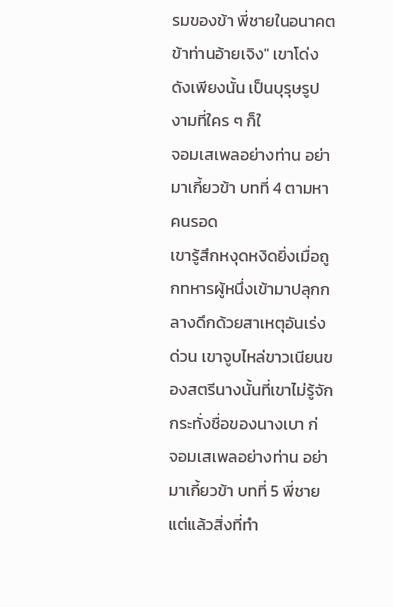รมของข้า พี่ชายในอนาคตข้าท่านอ้ายเจิง" เขาโด่งดังเพียงนั้น เป็นบุรุษรูปงามที่ใคร ๆ ก็ใ
จอมเสเพลอย่างท่าน อย่ามาเกี้ยวข้า บทที่ 4 ตามหาคนรอด
เขารู้สึกหงุดหงิดยิ่งเมื่อถูกทหารผู้หนึ่งเข้ามาปลุกกลางดึกด้วยสาเหตุอันเร่งด่วน เขาจูบไหล่ขาวเนียนของสตรีนางนั้นที่เขาไม่รู้จักกระทั่งชื่อของนางเบา ก่
จอมเสเพลอย่างท่าน อย่ามาเกี้ยวข้า บทที่ 5 พี่ชาย
แต่แล้วสิ่งที่ทำ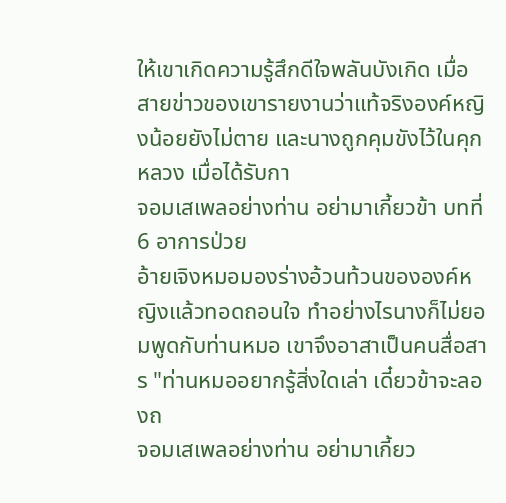ให้เขาเกิดความรู้สึกดีใจพลันบังเกิด เมื่อสายข่าวของเขารายงานว่าแท้จริงองค์หญิงน้อยยังไม่ตาย และนางถูกคุมขังไว้ในคุกหลวง เมื่อได้รับกา
จอมเสเพลอย่างท่าน อย่ามาเกี้ยวข้า บทที่ 6 อาการป่วย
อ้ายเจิงหมอมองร่างอ้วนท้วนขององค์หญิงแล้วทอดถอนใจ ทำอย่างไรนางก็ไม่ยอมพูดกับท่านหมอ เขาจึงอาสาเป็นคนสื่อสาร "ท่านหมออยากรู้สิ่งใดเล่า เดี๋ยวข้าจะลองถ
จอมเสเพลอย่างท่าน อย่ามาเกี้ยว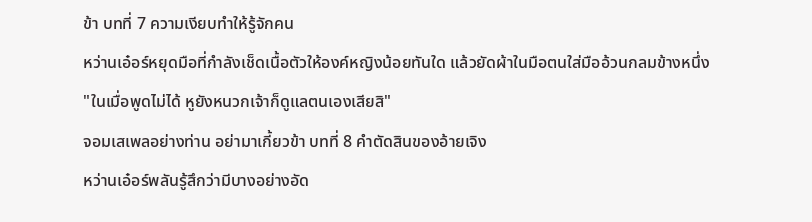ข้า บทที่ 7 ความเงียบทำให้รู้จักคน
หว่านเอ๋อร์หยุดมือที่กำลังเช็ดเนื้อตัวให้องค์หญิงน้อยทันใด แล้วยัดผ้าในมือตนใส่มืออ้วนกลมข้างหนึ่ง "ในเมื่อพูดไม่ได้ หูยังหนวกเจ้าก็ดูแลตนเองเสียสิ"
จอมเสเพลอย่างท่าน อย่ามาเกี้ยวข้า บทที่ 8 คำตัดสินของอ้ายเจิง
หว่านเอ๋อร์พลันรู้สึกว่ามีบางอย่างอัด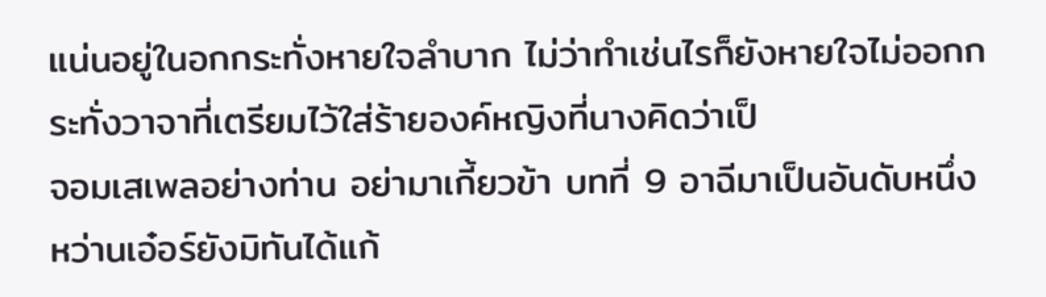แน่นอยู่ในอกกระทั่งหายใจลำบาก ไม่ว่าทำเช่นไรก็ยังหายใจไม่ออกกระทั่งวาจาที่เตรียมไว้ใส่ร้ายองค์หญิงที่นางคิดว่าเป็
จอมเสเพลอย่างท่าน อย่ามาเกี้ยวข้า บทที่ 9 อาฉีมาเป็นอันดับหนึ่ง
หว่านเอ๋อร์ยังมิทันได้แก้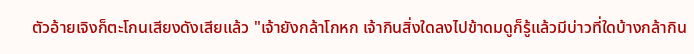ตัวอ้ายเจิงก็ตะโกนเสียงดังเสียแล้ว "เจ้ายังกล้าโกหก เจ้ากินสิ่งใดลงไปข้าดมดูก็รู้แล้วมีบ่าวที่ใดบ้างกล้ากิน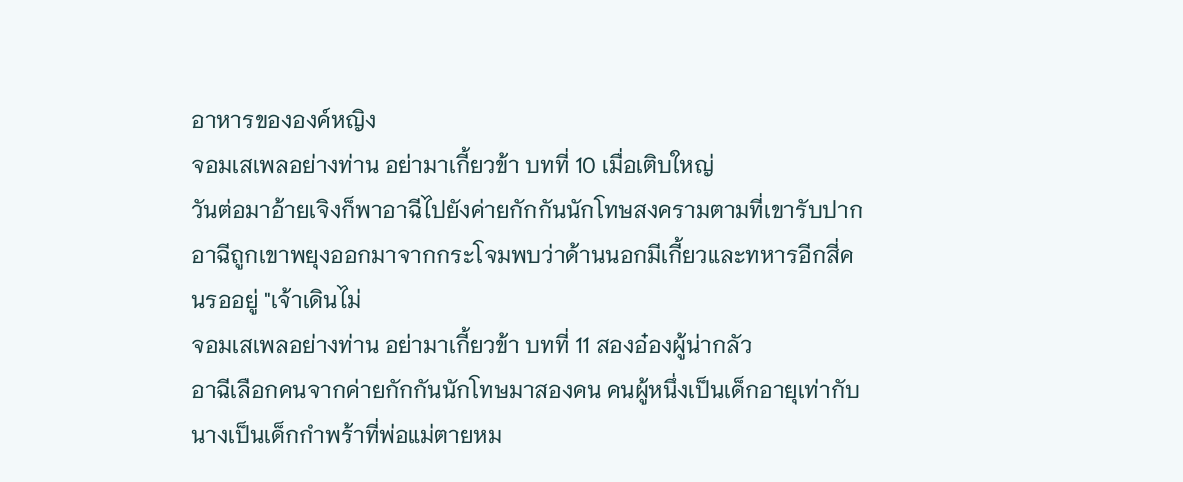อาหารขององค์หญิง
จอมเสเพลอย่างท่าน อย่ามาเกี้ยวข้า บทที่ 10 เมื่อเติบใหญ่
วันต่อมาอ้ายเจิงก็พาอาฉีไปยังค่ายกักกันนักโทษสงครามตามที่เขารับปาก อาฉีถูกเขาพยุงออกมาจากกระโจมพบว่าด้านนอกมีเกี้ยวและทหารอีกสี่คนรออยู่ "เจ้าเดินไม่
จอมเสเพลอย่างท่าน อย่ามาเกี้ยวข้า บทที่ 11 สองอ๋องผู้น่ากลัว
อาฉีเลือกคนจากค่ายกักกันนักโทษมาสองคน คนผู้หนึ่งเป็นเด็กอายุเท่ากับนางเป็นเด็กกำพร้าที่พ่อแม่ตายหม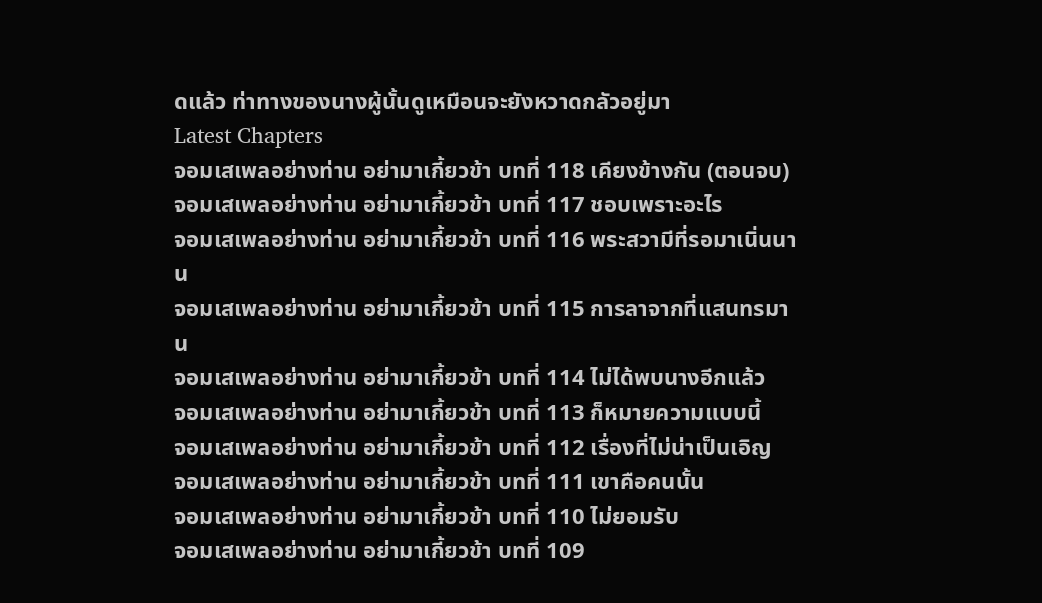ดแล้ว ท่าทางของนางผู้นั้นดูเหมือนจะยังหวาดกลัวอยู่มา
Latest Chapters
จอมเสเพลอย่างท่าน อย่ามาเกี้ยวข้า บทที่ 118 เคียงข้างกัน (ตอนจบ)
จอมเสเพลอย่างท่าน อย่ามาเกี้ยวข้า บทที่ 117 ชอบเพราะอะไร
จอมเสเพลอย่างท่าน อย่ามาเกี้ยวข้า บทที่ 116 พระสวามีที่รอมาเนิ่นนาน
จอมเสเพลอย่างท่าน อย่ามาเกี้ยวข้า บทที่ 115 การลาจากที่แสนทรมาน
จอมเสเพลอย่างท่าน อย่ามาเกี้ยวข้า บทที่ 114 ไม่ได้พบนางอีกแล้ว
จอมเสเพลอย่างท่าน อย่ามาเกี้ยวข้า บทที่ 113 ก็หมายความแบบนี้
จอมเสเพลอย่างท่าน อย่ามาเกี้ยวข้า บทที่ 112 เรื่องที่ไม่น่าเป็นเอิญ
จอมเสเพลอย่างท่าน อย่ามาเกี้ยวข้า บทที่ 111 เขาคือคนนั้น
จอมเสเพลอย่างท่าน อย่ามาเกี้ยวข้า บทที่ 110 ไม่ยอมรับ
จอมเสเพลอย่างท่าน อย่ามาเกี้ยวข้า บทที่ 109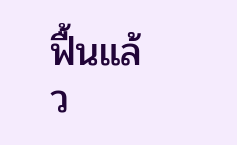ฟื้นแล้ว